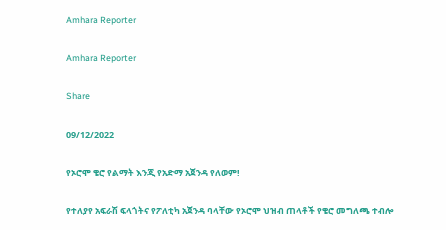Amhara Reporter

Amhara Reporter

Share

09/12/2022

የኦሮሞ ቄሮ የልማት እንጂ የአድማ አጀንዳ የለወም!

የተለያየ አፍራሽ ፍላጎትና የፖለቲካ አጀንዳ ባላቸው የኦሮሞ ህዝብ ጠላቶች የቄሮ መግለጫ ተብሎ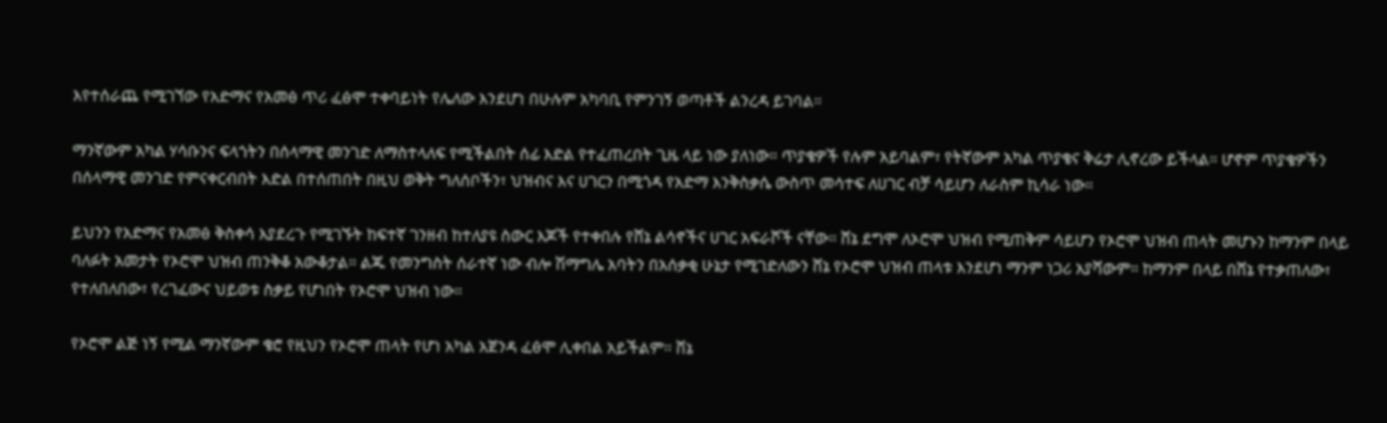እየተሰራጨ የሚገኘው የአድማና የአመፅ ጥሪ ፈፅሞ ተቀባይነት የሌለው እንደሆነ በሁሉም አካባቢ የምንገኝ ወጣቶች ልንረዳ ይገባል።

ማንኛውም አካል ሃሳቡንና ፍላጎትን በሰላማዊ መንገድ ለማስተላለፍ የሚችልበት ሰፊ እድል የተፈጠረበት ጊዜ ላይ ነው ያለነው። ጥያቄዎች የሉም አይባልም፣ የትኛውም አካል ጥያቄና ቅሬታ ሊኖረው ይችላል። ሆኖም ጥያቄዎችን በሰላማዊ መንገድ የምናቀርብበት እድል በተሰጠበት በዚህ ወቅት ግለሰቦችን፣ ህዝብና እና ሀገርን በሚጎዳ የአድማ እንቅስቃሴ ውስጥ መሳተፍ ለሀገር ብቻ ሳይሆን ለራስም ኪሳራ ነው።

ይህንን የአድማና የአመፅ ቅስቀሳ እያደረጉ የሚገኙት ከፍተኛ ገንዘብ ከተለያዩ ስውር እጆች የተቀበሉ የሸኔ ልሳኖችና ሀገር አፍራሾች ናቸው። ሸኔ ደግሞ ለኦሮሞ ህዝብ የሚጠቅም ሳይሆን የኦሮሞ ህዝብ ጠላት መሆኑን ከማንም በላይ ባለፉት አመታት የኦሮሞ ህዝብ ጠንቅቆ አውቆታል። ልጁ የመንግስት ሰራተኛ ነው ብሎ ሽማግሌ አባትን በአሰቃቂ ሁኔታ የሚገድለውን ሸኔ የኦሮሞ ህዝብ ጠላቱ እንደሆነ ማንም ነጋሪ አያሻውም። ከማንም በላይ በሸኔ የተቃጠለው፣ የተለበለበው፣ የረገፈውና ህይወቱ ስቃይ የሆነበት የኦሮሞ ህዝብ ነው።

የኦሮሞ ልጅ ነኝ የሚል ማንኛውም ቄሮ የዚህን የኦሮሞ ጠላት የሆነ አካል አጀንዳ ፈፅሞ ሊቀበል አይችልም። ሸኔ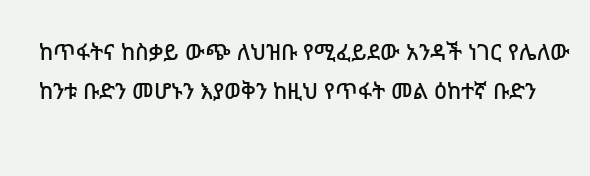ከጥፋትና ከስቃይ ውጭ ለህዝቡ የሚፈይደው አንዳች ነገር የሌለው ከንቱ ቡድን መሆኑን እያወቅን ከዚህ የጥፋት መል ዕከተኛ ቡድን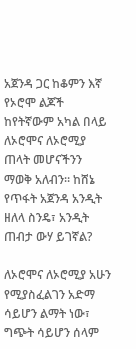አጀንዳ ጋር ከቆምን እኛ የኦሮሞ ልጆች ከየትኛውም አካል በላይ ለኦሮሞና ለኦሮሚያ ጠላት መሆናችንን ማወቅ አለብን። ከሸኔ የጥፋት አጀንዳ አንዲት ዘለላ ስንዴ፣ አንዲት ጠብታ ውሃ ይገኛል?

ለኦሮሞና ለኦሮሚያ አሁን የሚያስፈልገን አድማ ሳይሆን ልማት ነው፣ ግጭት ሳይሆን ሰላም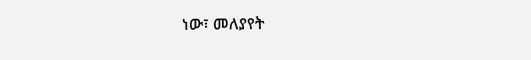ነው፣ መለያየት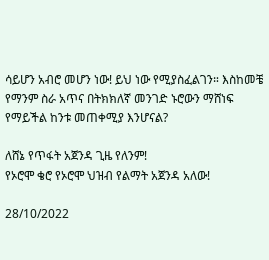ሳይሆን አብሮ መሆን ነው! ይህ ነው የሚያስፈልገን። እስከመቼ የማንም ስራ አጥና በትክክለኛ መንገድ ኑሮውን ማሸነፍ የማይችል ከንቱ መጠቀሚያ እንሆናል?

ለሸኔ የጥፋት አጀንዳ ጊዜ የለንም!
የኦሮሞ ቄሮ የኦሮሞ ህዝብ የልማት አጀንዳ አለው!

28/10/2022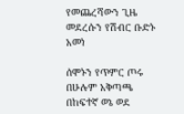የመጨረሻውን ጊዜ መደረሱን የሽብር ቡድኑ አመነ

ሰሞኑን የጥምር ጦሩ በሁሉም አቅጣጫ በከፍተኛ ወኔ ወደ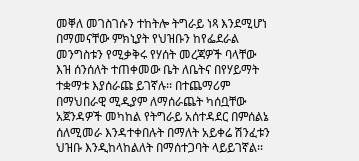መቐለ መገስገሱን ተከትሎ ትግራይ ነጻ እንደሚሆነ በማመናቸው ምክኒያት የህዝቡን ከየፌደራል መንግስቱን የሚቃቅሩ የሃሰት መረጃዎች ባላቸው እዝ ሰንሰለት ተጠቀመው ቤት ለቤትና በየሃይማት ተቋማቱ እያሰራጩ ይገኛሉ፡፡ በተጨማሪም በማህበራዊ ሚዲያም ለማሰራጨት ካሰቧቸው አጀንዳዎች መካከል የትግራይ አሰተዳደር በምሰልኔ ሰለሚመራ እንዳተቀበሉት በማለት አይቀሬ ሽንፈቱን ህዝቡ እንዲከላከልለት በማሰተጋባት ላይይገኛል፡፡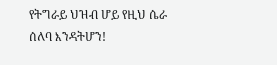የትግራይ ህዝብ ሆይ የዚህ ሴራ ሰለባ እንዳትሆን!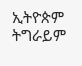ኢትዮጵም ትግራይም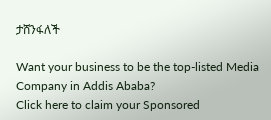ታሸንፋለች

Want your business to be the top-listed Media Company in Addis Ababa?
Click here to claim your Sponsored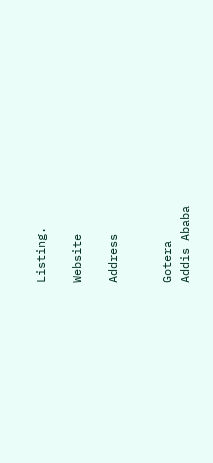Listing.

Website

Address


Gotera
Addis Ababa